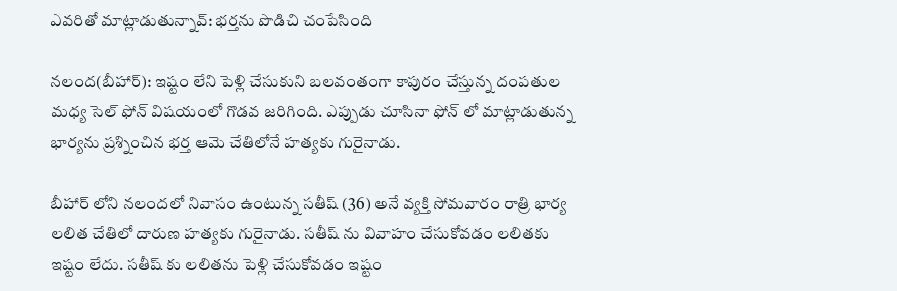ఎవరితో మాట్లాడుతున్నావ్: భర్తను పొడిచి చంపేసింది

నలంద(బీహార్): ఇష్టం లేని పెళ్లి చేసుకుని బలవంతంగా కాపురం చేస్తున్న దంపతుల మధ్య సెల్ ఫోన్ విషయంలో గొడవ జరిగింది. ఎప్పుడు చూసినా ఫోన్ లో మాట్లాడుతున్న భార్యను ప్రశ్నించిన భర్త ఆమె చేతిలోనే హత్యకు గురైనాడు.

బీహార్ లోని నలందలో నివాసం ఉంటున్న సతీష్ (36) అనే వ్యక్తి సోమవారం రాత్రి భార్య లలిత చేతిలో దారుణ హత్యకు గురైనాడు. సతీష్ ను వివాహం చేసుకోవడం లలితకు ఇష్టం లేదు. సతీష్ కు లలితను పెళ్లి చేసుకోవడం ఇష్టం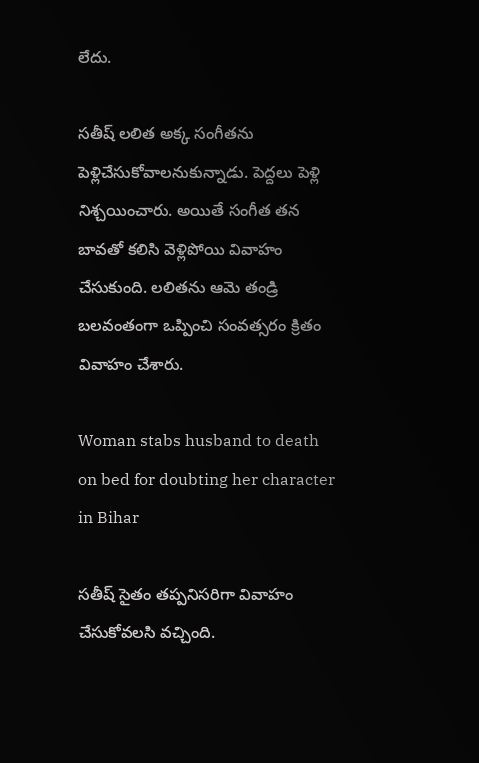లేదు.

సతీష్ లలిత అక్క సంగీతను పెళ్లిచేసుకోవాలనుకున్నాడు. పెద్దలు పెళ్లి నిశ్చయించారు. అయితే సంగీత తన బావతో కలిసి వెళ్లిపోయి వివాహం చేసుకుంది. లలితను ఆమె తండ్రి బలవంతంగా ఒప్పించి సంవత్సరం క్రితం వివాహం చేశారు.

Woman stabs husband to death on bed for doubting her character in Bihar

సతీష్ సైతం తప్పనిసరిగా వివాహం చేసుకోవలసి వచ్చింది.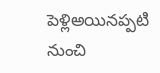పెళ్లిఅయినప్పటి నుంచి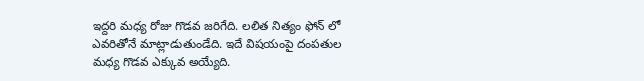ఇద్దరి మధ్య రోజు గొడవ జరిగేది. లలిత నిత్యం ఫోన్ లో ఎవరితోనే మాట్లాడుతుండేది. ఇదే విషయంపై దంపతుల మధ్య గొడవ ఎక్కువ అయ్యేది.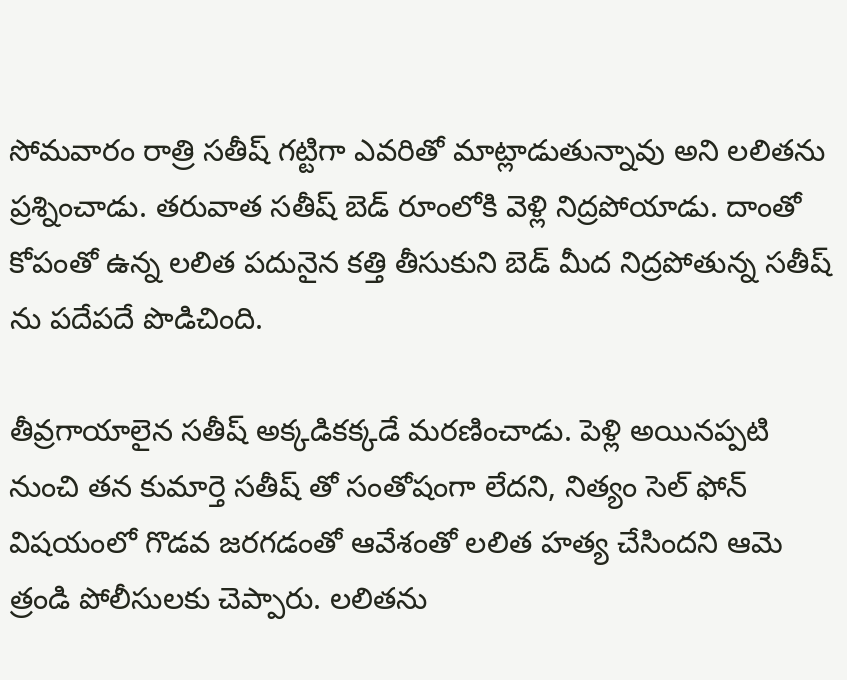సోమవారం రాత్రి సతీష్ గట్టిగా ఎవరితో మాట్లాడుతున్నావు అని లలితను ప్రశ్నించాడు. తరువాత సతీష్ బెడ్ రూంలోకి వెళ్లి నిద్రపోయాడు. దాంతో కోపంతో ఉన్న లలిత పదునైన కత్తి తీసుకుని బెడ్ మీద నిద్రపోతున్న సతీష్ ను పదేపదే పొడిచింది.

తీవ్రగాయాలైన సతీష్ అక్కడికక్కడే మరణించాడు. పెళ్లి అయినప్పటి నుంచి తన కుమార్తె సతీష్ తో సంతోషంగా లేదని, నిత్యం సెల్ ఫోన్ విషయంలో గొడవ జరగడంతో ఆవేశంతో లలిత హత్య చేసిందని ఆమె త్రండి పోలీసులకు చెప్పారు. లలితను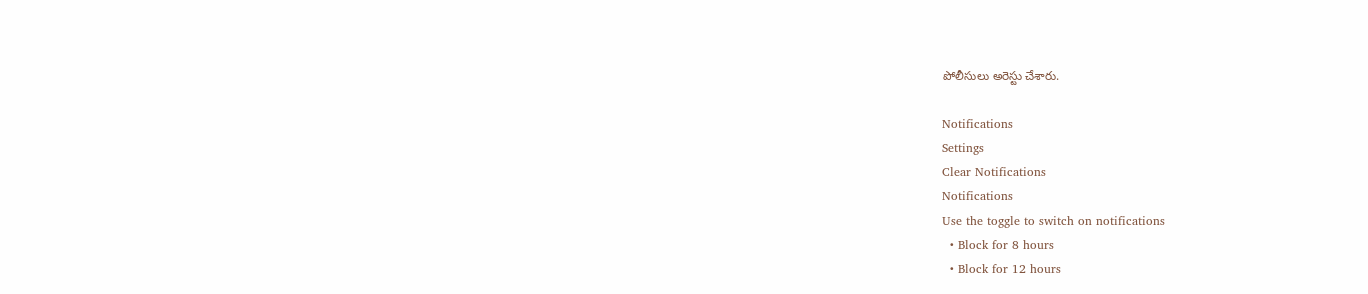పోలీసులు అరెస్టు చేశారు.

Notifications
Settings
Clear Notifications
Notifications
Use the toggle to switch on notifications
  • Block for 8 hours
  • Block for 12 hours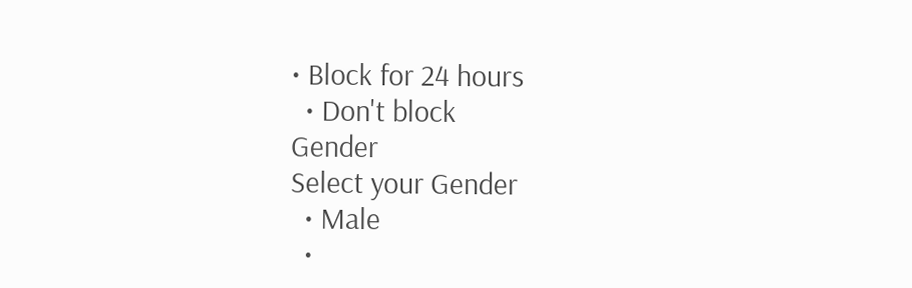• Block for 24 hours
  • Don't block
Gender
Select your Gender
  • Male
  •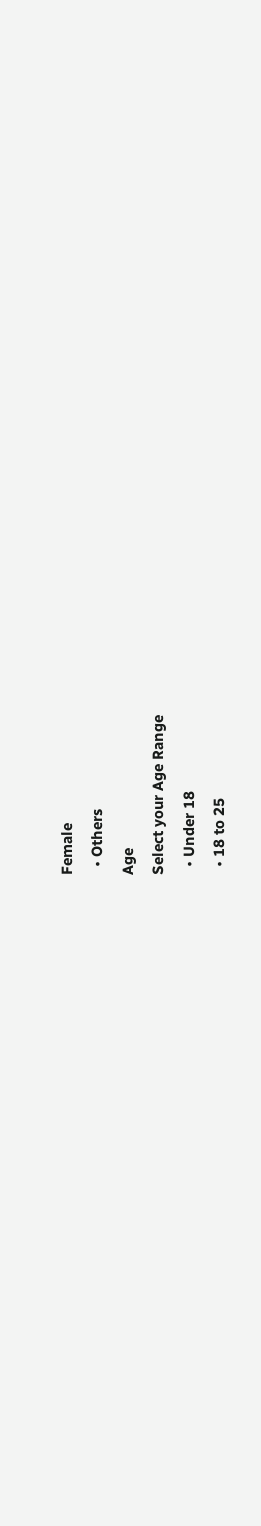Female
  • Others
Age
Select your Age Range
  • Under 18
  • 18 to 25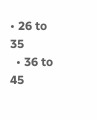• 26 to 35
  • 36 to 45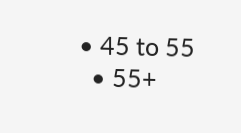• 45 to 55
  • 55+